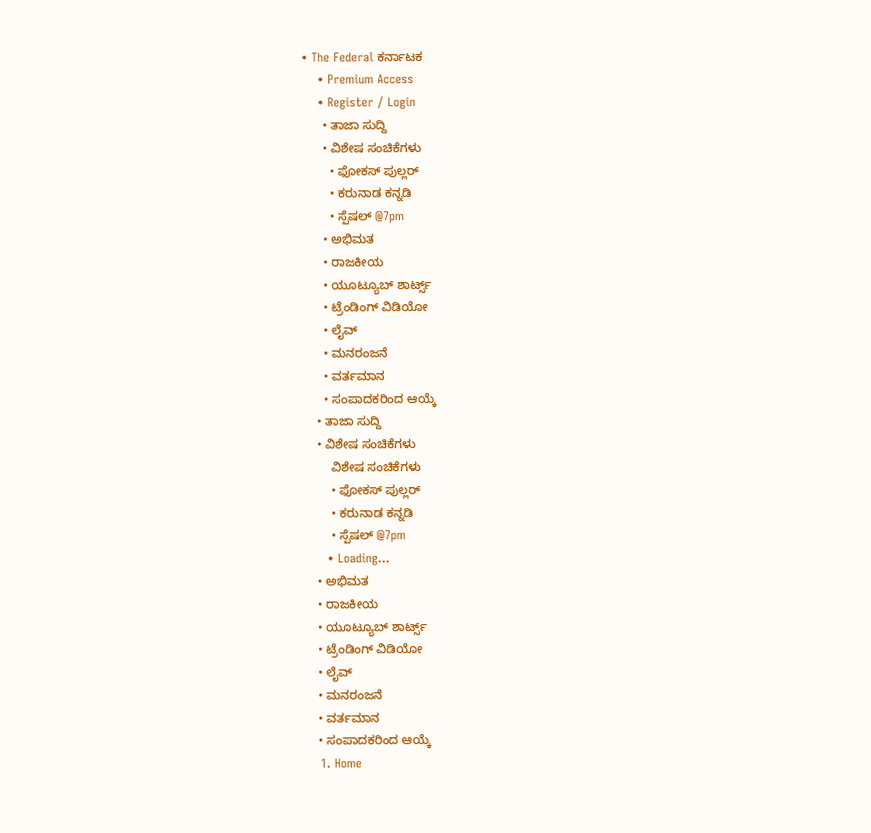• The Federal ಕರ್ನಾಟಕ
    • Premium Access
    • Register / Login
      • ತಾಜಾ ಸುದ್ದಿ
      • ವಿಶೇಷ ಸಂಚಿಕೆಗಳು
        • ಫೋಕಸ್‌ ಪುಲ್ಲರ್‌
        • ಕರುನಾಡ ಕನ್ನಡಿ
        • ಸ್ಪೆಷಲ್‌ @7pm
      • ಅಭಿಮತ
      • ರಾಜಕೀಯ
      • ಯೂಟ್ಯೂಬ್‌ ಶಾರ್ಟ್ಸ್‌
      • ಟ್ರೆಂಡಿಂಗ್‌ ವಿಡಿಯೋ
      • ಲೈವ್‌
      • ಮನರಂಜನೆ
      • ವರ್ತಮಾನ
      • ಸಂಪಾದಕರಿಂದ ಆಯ್ಕೆ
    • ತಾಜಾ ಸುದ್ದಿ
    • ವಿಶೇಷ ಸಂಚಿಕೆಗಳು
        ವಿಶೇಷ ಸಂಚಿಕೆಗಳು
        • ಫೋಕಸ್‌ ಪುಲ್ಲರ್‌
        • ಕರುನಾಡ ಕನ್ನಡಿ
        • ಸ್ಪೆಷಲ್‌ @7pm
      • Loading...
    • ಅಭಿಮತ
    • ರಾಜಕೀಯ
    • ಯೂಟ್ಯೂಬ್‌ ಶಾರ್ಟ್ಸ್‌
    • ಟ್ರೆಂಡಿಂಗ್‌ ವಿಡಿಯೋ
    • ಲೈವ್‌
    • ಮನರಂಜನೆ
    • ವರ್ತಮಾನ
    • ಸಂಪಾದಕರಿಂದ ಆಯ್ಕೆ
    1. Home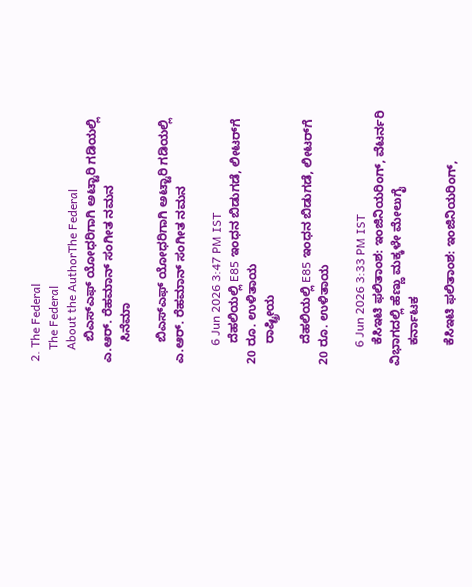2. The Federal
    The Federal
    About the AuthorThe Federal
      ಬಿಎಸ್‌ಎಫ್ ಯೋಧರಿಗಾಗಿ ಅಟ್ಟಾರಿ ಗಡಿಯಲ್ಲಿ ಎ.ಆರ್. ರೆಹಮಾನ್ ಸಂಗೀತ ನಮನ
      ಸಿನೆಮಾ

      ಬಿಎಸ್‌ಎಫ್ ಯೋಧರಿಗಾಗಿ ಅಟ್ಟಾರಿ ಗಡಿಯಲ್ಲಿ ಎ.ಆರ್. ರೆಹಮಾನ್ ಸಂಗೀತ ನಮನ

      6 Jun 2026 3:47 PM IST
      ದೆಹಲಿಯಲ್ಲಿ E85 ಇಂಧನ ಬಿಡುಗಡೆ, ಲೀಟರ್‌ಗೆ 20 ರೂ. ಉಳಿತಾಯ
      ರಾಷ್ಟ್ರೀಯ

      ದೆಹಲಿಯಲ್ಲಿ E85 ಇಂಧನ ಬಿಡುಗಡೆ, ಲೀಟರ್‌ಗೆ 20 ರೂ. ಉಳಿತಾಯ

      6 Jun 2026 3:33 PM IST
      ಕೆಸಿಇಟಿ ಫಲಿತಾಂಶ: ಇಂಜಿನಿಯರಿಂಗ್, ವೆಟರ್ನರಿ ವಿಭಾಗದಲ್ಲಿ ಹೆಣ್ಣು ಮಕ್ಕಳೇ ಮೇಲುಗೈ
      ಕರ್ನಾಟಕ

      ಕೆಸಿಇಟಿ ಫಲಿತಾಂಶ: ಇಂಜಿನಿಯರಿಂಗ್,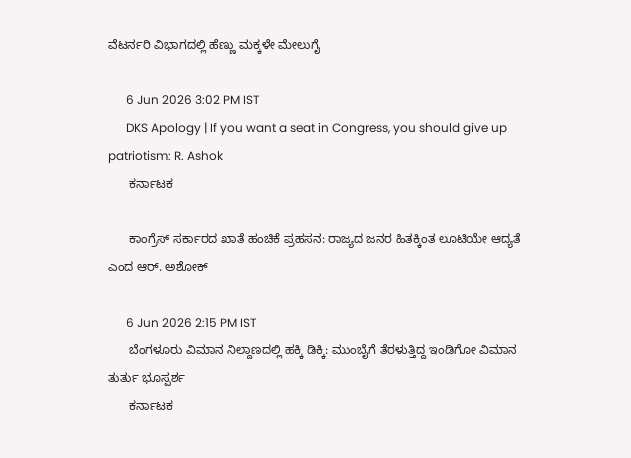ವೆಟರ್ನರಿ ವಿಭಾಗದಲ್ಲಿ ಹೆಣ್ಣು ಮಕ್ಕಳೇ ಮೇಲುಗೈ

      6 Jun 2026 3:02 PM IST
      DKS Apology | If you want a seat in Congress, you should give up patriotism: R. Ashok
      ಕರ್ನಾಟಕ

      ಕಾಂಗ್ರೆಸ್ ಸರ್ಕಾರದ ಖಾತೆ ಹಂಚಿಕೆ ಪ್ರಹಸನ: ರಾಜ್ಯದ ಜನರ ಹಿತಕ್ಕಿಂತ ಲೂಟಿಯೇ ಆದ್ಯತೆ ಎಂದ ಆರ್. ಅಶೋಕ್

      6 Jun 2026 2:15 PM IST
      ಬೆಂಗಳೂರು ವಿಮಾನ ನಿಲ್ದಾಣದಲ್ಲಿ ಹಕ್ಕಿ ಡಿಕ್ಕಿ: ಮುಂಬೈಗೆ ತೆರಳುತ್ತಿದ್ದ ಇಂಡಿಗೋ ವಿಮಾನ ತುರ್ತು ಭೂಸ್ಪರ್ಶ
      ಕರ್ನಾಟಕ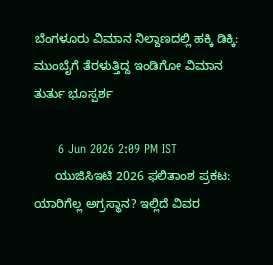ಬೆಂಗಳೂರು ವಿಮಾನ ನಿಲ್ದಾಣದಲ್ಲಿ ಹಕ್ಕಿ ಡಿಕ್ಕಿ: ಮುಂಬೈಗೆ ತೆರಳುತ್ತಿದ್ದ ಇಂಡಿಗೋ ವಿಮಾನ ತುರ್ತು ಭೂಸ್ಪರ್ಶ

      6 Jun 2026 2:09 PM IST
      ಯುಜಿಸಿಇಟಿ 2026 ಫಲಿತಾಂಶ ಪ್ರಕಟ: ಯಾರಿಗೆಲ್ಲ ಅಗ್ರಸ್ಥಾನ? ಇಲ್ಲಿದೆ ವಿವರ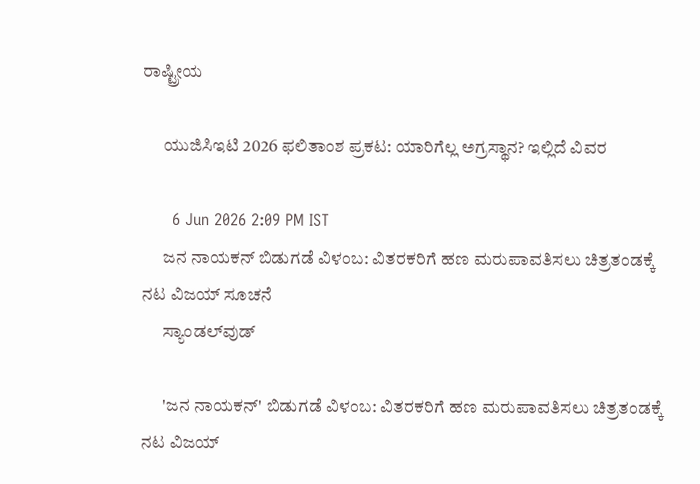ರಾಷ್ಟ್ರೀಯ

      ಯುಜಿಸಿಇಟಿ 2026 ಫಲಿತಾಂಶ ಪ್ರಕಟ: ಯಾರಿಗೆಲ್ಲ ಅಗ್ರಸ್ಥಾನ? ಇಲ್ಲಿದೆ ವಿವರ

      6 Jun 2026 2:09 PM IST
      ಜನ ನಾಯಕನ್ ಬಿಡುಗಡೆ ವಿಳಂಬ: ವಿತರಕರಿಗೆ ಹಣ ಮರುಪಾವತಿಸಲು ಚಿತ್ರತಂಡಕ್ಕೆ ನಟ ವಿಜಯ್ ಸೂಚನೆ
      ಸ್ಯಾಂಡಲ್‌ವುಡ್

      'ಜನ ನಾಯಕನ್' ಬಿಡುಗಡೆ ವಿಳಂಬ: ವಿತರಕರಿಗೆ ಹಣ ಮರುಪಾವತಿಸಲು ಚಿತ್ರತಂಡಕ್ಕೆ ನಟ ವಿಜಯ್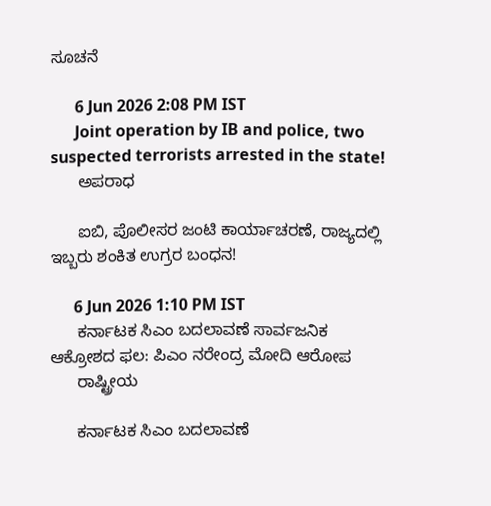ಸೂಚನೆ

      6 Jun 2026 2:08 PM IST
      Joint operation by IB and police, two suspected terrorists arrested in the state!
      ಅಪರಾಧ

      ಐಬಿ, ಪೊಲೀಸರ ಜಂಟಿ ಕಾರ್ಯಾಚರಣೆ, ರಾಜ್ಯದಲ್ಲಿ ಇಬ್ಬರು ಶಂಕಿತ ಉಗ್ರರ ಬಂಧನ!

      6 Jun 2026 1:10 PM IST
      ಕರ್ನಾಟಕ ಸಿಎಂ ಬದಲಾವಣೆ ಸಾರ್ವಜನಿಕ ಆಕ್ರೋಶದ ಫಲ: ಪಿಎಂ ನರೇಂದ್ರ ಮೋದಿ ಆರೋಪ
      ರಾಷ್ಟ್ರೀಯ

      ಕರ್ನಾಟಕ ಸಿಎಂ ಬದಲಾವಣೆ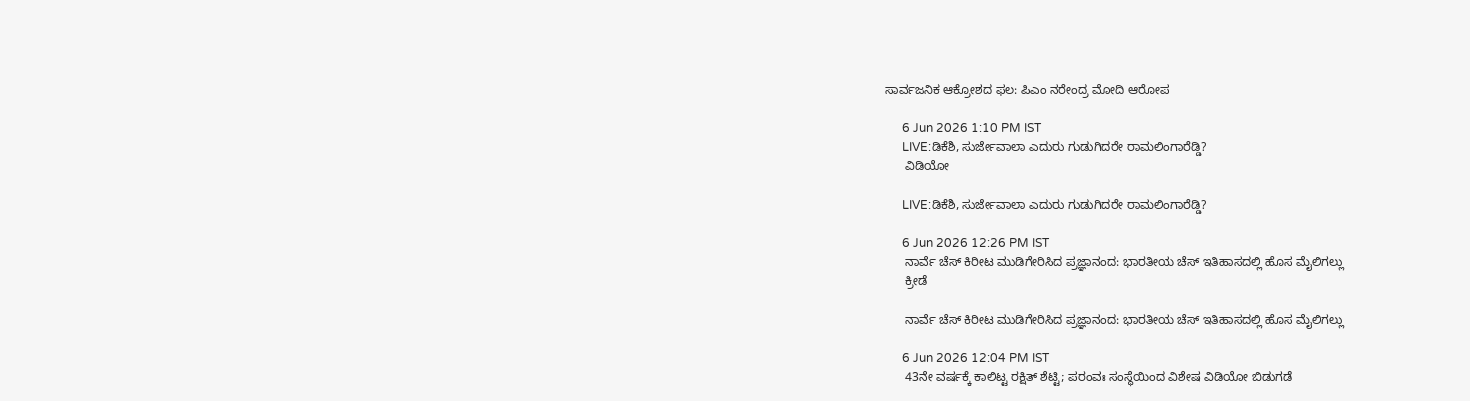ಸಾರ್ವಜನಿಕ ಆಕ್ರೋಶದ ಫಲ: ಪಿಎಂ ನರೇಂದ್ರ ಮೋದಿ ಆರೋಪ

      6 Jun 2026 1:10 PM IST
      LIVE:ಡಿಕೆಶಿ, ಸುರ್ಜೇವಾಲಾ ಎದುರು ಗುಡುಗಿದರೇ ರಾಮಲಿಂಗಾರೆಡ್ಡಿ?
      ವಿಡಿಯೋ

      LIVE:ಡಿಕೆಶಿ, ಸುರ್ಜೇವಾಲಾ ಎದುರು ಗುಡುಗಿದರೇ ರಾಮಲಿಂಗಾರೆಡ್ಡಿ?

      6 Jun 2026 12:26 PM IST
      ನಾರ್ವೆ ಚೆಸ್ ಕಿರೀಟ ಮುಡಿಗೇರಿಸಿದ ಪ್ರಜ್ಞಾನಂದ: ಭಾರತೀಯ ಚೆಸ್ ಇತಿಹಾಸದಲ್ಲಿ ಹೊಸ ಮೈಲಿಗಲ್ಲು
      ಕ್ರೀಡೆ

      ನಾರ್ವೆ ಚೆಸ್ ಕಿರೀಟ ಮುಡಿಗೇರಿಸಿದ ಪ್ರಜ್ಞಾನಂದ: ಭಾರತೀಯ ಚೆಸ್ ಇತಿಹಾಸದಲ್ಲಿ ಹೊಸ ಮೈಲಿಗಲ್ಲು

      6 Jun 2026 12:04 PM IST
      43ನೇ ವರ್ಷಕ್ಕೆ ಕಾಲಿಟ್ಟ ರಕ್ಷಿತ್ ಶೆಟ್ಟಿ; ಪರಂವಃ ಸಂಸ್ಥೆಯಿಂದ ವಿಶೇಷ ವಿಡಿಯೋ ಬಿಡುಗಡೆ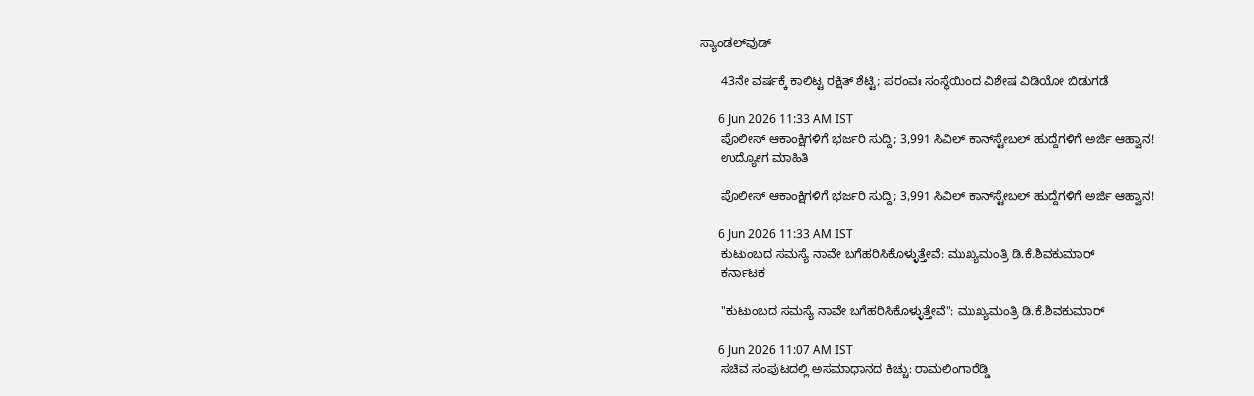ಸ್ಯಾಂಡಲ್‌ವುಡ್

      43ನೇ ವರ್ಷಕ್ಕೆ ಕಾಲಿಟ್ಟ ರಕ್ಷಿತ್ ಶೆಟ್ಟಿ; ಪರಂವಃ ಸಂಸ್ಥೆಯಿಂದ ವಿಶೇಷ ವಿಡಿಯೋ ಬಿಡುಗಡೆ

      6 Jun 2026 11:33 AM IST
      ಪೊಲೀಸ್ ಆಕಾಂಕ್ಷಿಗಳಿಗೆ ಭರ್ಜರಿ ಸುದ್ದಿ; 3,991 ಸಿವಿಲ್ ಕಾನ್‌ಸ್ಟೇಬಲ್ ಹುದ್ದೆಗಳಿಗೆ ಅರ್ಜಿ ಆಹ್ವಾನ!
      ಉದ್ಯೋಗ ಮಾಹಿತಿ

      ಪೊಲೀಸ್ ಆಕಾಂಕ್ಷಿಗಳಿಗೆ ಭರ್ಜರಿ ಸುದ್ದಿ; 3,991 ಸಿವಿಲ್ ಕಾನ್‌ಸ್ಟೇಬಲ್ ಹುದ್ದೆಗಳಿಗೆ ಅರ್ಜಿ ಆಹ್ವಾನ!

      6 Jun 2026 11:33 AM IST
      ಕುಟುಂಬದ ಸಮಸ್ಯೆ ನಾವೇ ಬಗೆಹರಿಸಿಕೊಳ್ಳುತ್ತೇವೆ: ಮುಖ್ಯಮಂತ್ರಿ ಡಿ.ಕೆ.ಶಿವಕುಮಾರ್‌
      ಕರ್ನಾಟಕ

      "ಕುಟುಂಬದ ಸಮಸ್ಯೆ ನಾವೇ ಬಗೆಹರಿಸಿಕೊಳ್ಳುತ್ತೇವೆ": ಮುಖ್ಯಮಂತ್ರಿ ಡಿ.ಕೆ.ಶಿವಕುಮಾರ್‌

      6 Jun 2026 11:07 AM IST
      ಸಚಿವ ಸಂಪುಟದಲ್ಲಿ ಅಸಮಾಧಾನದ ಕಿಚ್ಚು: ರಾಮಲಿಂಗಾರೆಡ್ಡಿ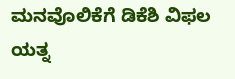ಮನವೊಲಿಕೆಗೆ ಡಿಕೆಶಿ ವಿಫಲ ಯತ್ನ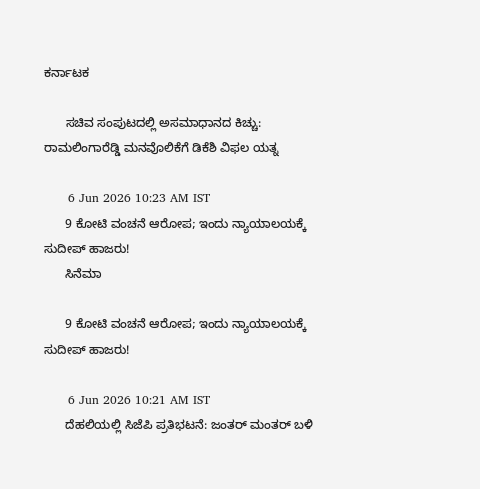ಕರ್ನಾಟಕ

      ಸಚಿವ ಸಂಪುಟದಲ್ಲಿ ಅಸಮಾಧಾನದ ಕಿಚ್ಚು: ರಾಮಲಿಂಗಾರೆಡ್ಡಿ ಮನವೊಲಿಕೆಗೆ ಡಿಕೆಶಿ ವಿಫಲ ಯತ್ನ

      6 Jun 2026 10:23 AM IST
      9 ಕೋಟಿ ವಂಚನೆ ಆರೋಪ; ಇಂದು ನ್ಯಾಯಾಲಯಕ್ಕೆ ಸುದೀಪ್ ಹಾಜರು!
      ಸಿನೆಮಾ

      9 ಕೋಟಿ ವಂಚನೆ ಆರೋಪ; ಇಂದು ನ್ಯಾಯಾಲಯಕ್ಕೆ ಸುದೀಪ್ ಹಾಜರು!

      6 Jun 2026 10:21 AM IST
      ದೆಹಲಿಯಲ್ಲಿ ಸಿಜೆಪಿ ಪ್ರತಿಭಟನೆ: ಜಂತರ್ ಮಂತರ್ ಬಳಿ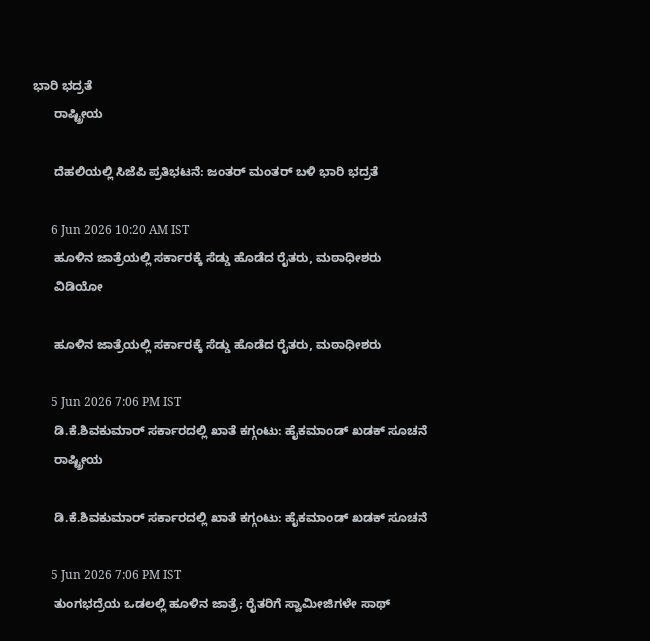ಭಾರಿ ಭದ್ರತೆ
      ರಾಷ್ಟ್ರೀಯ

      ದೆಹಲಿಯಲ್ಲಿ ಸಿಜೆಪಿ ಪ್ರತಿಭಟನೆ: ಜಂತರ್ ಮಂತರ್ ಬಳಿ ಭಾರಿ ಭದ್ರತೆ

      6 Jun 2026 10:20 AM IST
      ಹೂಳಿನ ಜಾತ್ರೆಯಲ್ಲಿ ಸರ್ಕಾರಕ್ಕೆ ಸೆಡ್ಡು ಹೊಡೆದ ರೈತರು, ಮಠಾಧೀಶರು
      ವಿಡಿಯೋ

      ಹೂಳಿನ ಜಾತ್ರೆಯಲ್ಲಿ ಸರ್ಕಾರಕ್ಕೆ ಸೆಡ್ಡು ಹೊಡೆದ ರೈತರು, ಮಠಾಧೀಶರು

      5 Jun 2026 7:06 PM IST
      ಡಿ.ಕೆ.ಶಿವಕುಮಾರ್ ಸರ್ಕಾರದಲ್ಲಿ ಖಾತೆ ಕಗ್ಗಂಟು: ಹೈಕಮಾಂಡ್ ಖಡಕ್ ಸೂಚನೆ
      ರಾಷ್ಟ್ರೀಯ

      ಡಿ.ಕೆ.ಶಿವಕುಮಾರ್ ಸರ್ಕಾರದಲ್ಲಿ ಖಾತೆ ಕಗ್ಗಂಟು: ಹೈಕಮಾಂಡ್ ಖಡಕ್ ಸೂಚನೆ

      5 Jun 2026 7:06 PM IST
      ತುಂಗಭದ್ರೆಯ ಒಡಲಲ್ಲಿ ಹೂಳಿನ ಜಾತ್ರೆ; ರೈತರಿಗೆ ಸ್ವಾಮೀಜಿಗಳೇ ಸಾಥ್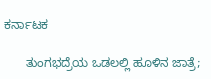ಕರ್ನಾಟಕ

      ತುಂಗಭದ್ರೆಯ ಒಡಲಲ್ಲಿ ಹೂಳಿನ ಜಾತ್ರೆ;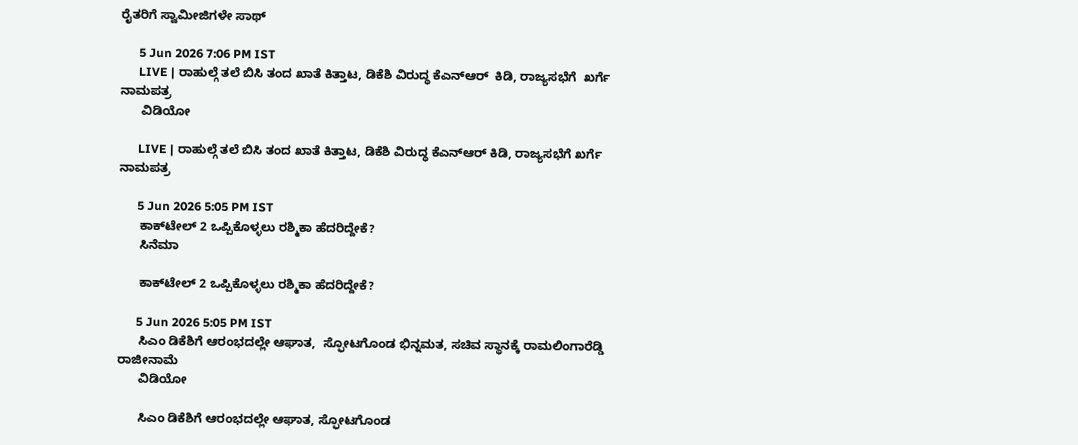ರೈತರಿಗೆ ಸ್ವಾಮೀಜಿಗಳೇ ಸಾಥ್

      5 Jun 2026 7:06 PM IST
      LIVE | ರಾಹುಲ್ಗೆ ತಲೆ ಬಿಸಿ ತಂದ ಖಾತೆ ಕಿತ್ತಾಟ, ಡಿಕೆಶಿ ವಿರುದ್ಧ ಕೆಎನ್ಆರ್  ಕಿಡಿ, ರಾಜ್ಯಸಭೆಗೆ  ಖರ್ಗೆ ನಾಮಪತ್ರ
      ವಿಡಿಯೋ

      LIVE | ರಾಹುಲ್ಗೆ ತಲೆ ಬಿಸಿ ತಂದ ಖಾತೆ ಕಿತ್ತಾಟ, ಡಿಕೆಶಿ ವಿರುದ್ಧ ಕೆಎನ್ಆರ್ ಕಿಡಿ, ರಾಜ್ಯಸಭೆಗೆ ಖರ್ಗೆ ನಾಮಪತ್ರ

      5 Jun 2026 5:05 PM IST
      ಕಾಕ್‌ಟೇಲ್ 2 ಒಪ್ಪಿಕೊಳ್ಳಲು ರಶ್ಮಿಕಾ ಹೆದರಿದ್ದೇಕೆ?
      ಸಿನೆಮಾ

      ಕಾಕ್‌ಟೇಲ್ 2 ಒಪ್ಪಿಕೊಳ್ಳಲು ರಶ್ಮಿಕಾ ಹೆದರಿದ್ದೇಕೆ?

      5 Jun 2026 5:05 PM IST
      ಸಿಎಂ ಡಿಕೆಶಿಗೆ ಆರಂಭದಲ್ಲೇ ಆಘಾತ,  ಸ್ಫೋಟಗೊಂಡ ಭಿನ್ನಮತ, ಸಚಿವ ಸ್ಥಾನಕ್ಕೆ ರಾಮಲಿಂಗಾರೆಡ್ಡಿ ರಾಜೀನಾಮೆ
      ವಿಡಿಯೋ

      ಸಿಎಂ ಡಿಕೆಶಿಗೆ ಆರಂಭದಲ್ಲೇ ಆಘಾತ, ಸ್ಫೋಟಗೊಂಡ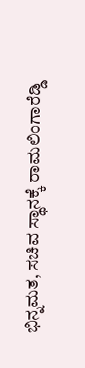ಭಿನ್ನಮತ, ಸಚಿವ ಸ್ಥಾನಕ್ಕೆ ರಾಮಲಿಂಗಾರೆಡ್ಡಿ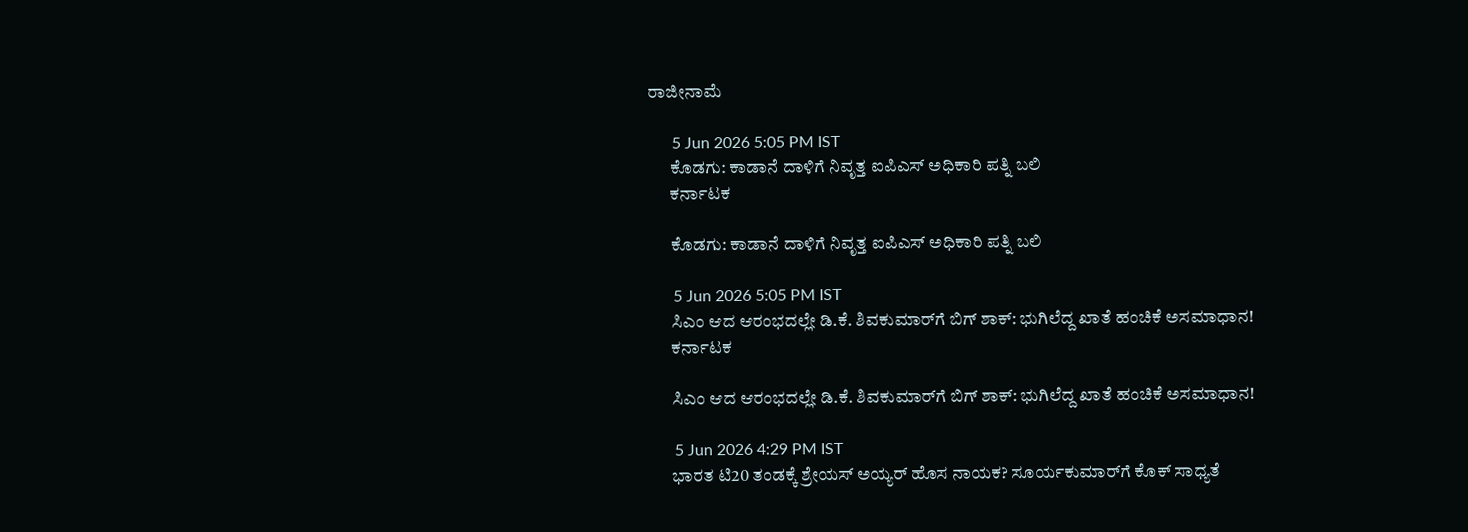ರಾಜೀನಾಮೆ

      5 Jun 2026 5:05 PM IST
      ಕೊಡಗು: ಕಾಡಾನೆ ದಾಳಿಗೆ ನಿವೃತ್ತ ಐಪಿಎಸ್ ಅಧಿಕಾರಿ ಪತ್ನಿ ಬಲಿ
      ಕರ್ನಾಟಕ

      ಕೊಡಗು: ಕಾಡಾನೆ ದಾಳಿಗೆ ನಿವೃತ್ತ ಐಪಿಎಸ್ ಅಧಿಕಾರಿ ಪತ್ನಿ ಬಲಿ

      5 Jun 2026 5:05 PM IST
      ಸಿಎಂ ಆದ ಆರಂಭದಲ್ಲೇ ಡಿ.ಕೆ. ಶಿವಕುಮಾರ್‌ಗೆ ಬಿಗ್ ಶಾಕ್: ಭುಗಿಲೆದ್ದ ಖಾತೆ ಹಂಚಿಕೆ ಅಸಮಾಧಾನ!
      ಕರ್ನಾಟಕ

      ಸಿಎಂ ಆದ ಆರಂಭದಲ್ಲೇ ಡಿ.ಕೆ. ಶಿವಕುಮಾರ್‌ಗೆ ಬಿಗ್ ಶಾಕ್: ಭುಗಿಲೆದ್ದ ಖಾತೆ ಹಂಚಿಕೆ ಅಸಮಾಧಾನ!

      5 Jun 2026 4:29 PM IST
      ಭಾರತ ಟಿ20 ತಂಡಕ್ಕೆ ಶ್ರೇಯಸ್ ಅಯ್ಯರ್ ಹೊಸ ನಾಯಕ? ಸೂರ್ಯಕುಮಾರ್‌ಗೆ ಕೊಕ್ ಸಾಧ್ಯತೆ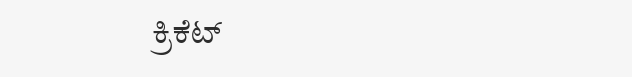ಕ್ರಿಕೆಟ್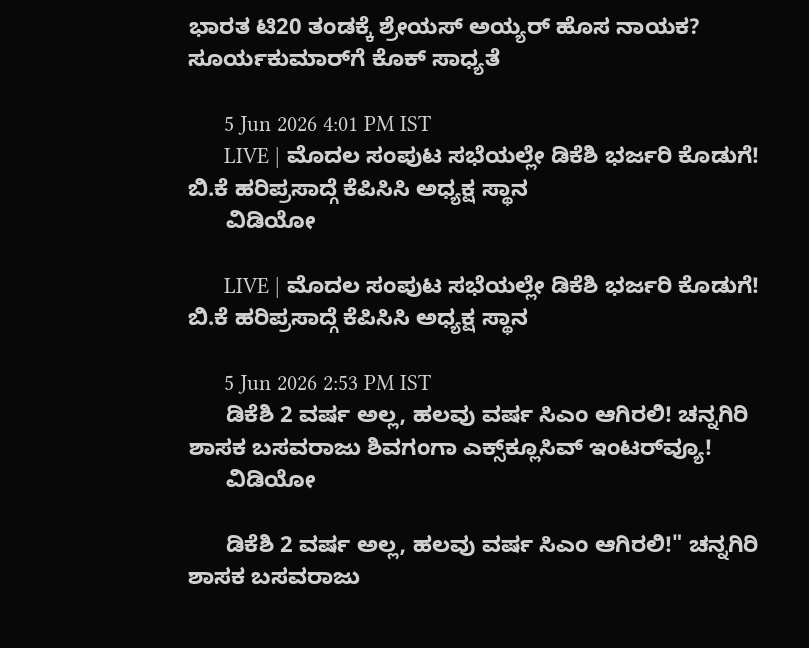ಭಾರತ ಟಿ20 ತಂಡಕ್ಕೆ ಶ್ರೇಯಸ್ ಅಯ್ಯರ್ ಹೊಸ ನಾಯಕ? ಸೂರ್ಯಕುಮಾರ್‌ಗೆ ಕೊಕ್ ಸಾಧ್ಯತೆ

      5 Jun 2026 4:01 PM IST
      LIVE | ಮೊದಲ ಸಂಪುಟ ಸಭೆಯಲ್ಲೇ ಡಿಕೆಶಿ ಭರ್ಜರಿ ಕೊಡುಗೆ! ಬಿ.ಕೆ ಹರಿಪ್ರಸಾದ್ಗೆ ಕೆಪಿಸಿಸಿ ಅಧ್ಯಕ್ಷ ಸ್ಥಾನ
      ವಿಡಿಯೋ

      LIVE | ಮೊದಲ ಸಂಪುಟ ಸಭೆಯಲ್ಲೇ ಡಿಕೆಶಿ ಭರ್ಜರಿ ಕೊಡುಗೆ! ಬಿ.ಕೆ ಹರಿಪ್ರಸಾದ್ಗೆ ಕೆಪಿಸಿಸಿ ಅಧ್ಯಕ್ಷ ಸ್ಥಾನ

      5 Jun 2026 2:53 PM IST
      ಡಿಕೆಶಿ 2 ವರ್ಷ ಅಲ್ಲ, ಹಲವು ವರ್ಷ ಸಿಎಂ ಆಗಿರಲಿ! ಚನ್ನಗಿರಿ ಶಾಸಕ ಬಸವರಾಜು ಶಿವಗಂಗಾ ಎಕ್ಸ್‌ಕ್ಲೂಸಿವ್ ಇಂಟರ್‌ವ್ಯೂ!
      ವಿಡಿಯೋ

      ಡಿಕೆಶಿ 2 ವರ್ಷ ಅಲ್ಲ, ಹಲವು ವರ್ಷ ಸಿಎಂ ಆಗಿರಲಿ!" ಚನ್ನಗಿರಿ ಶಾಸಕ ಬಸವರಾಜು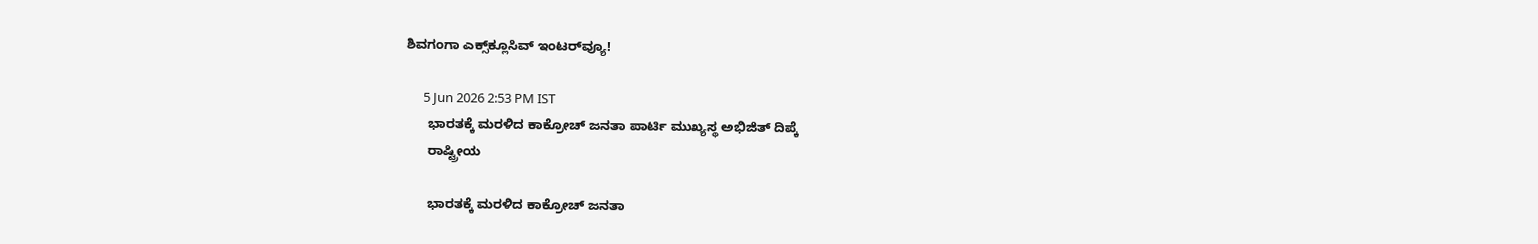ಶಿವಗಂಗಾ ಎಕ್ಸ್‌ಕ್ಲೂಸಿವ್ ಇಂಟರ್‌ವ್ಯೂ!

      5 Jun 2026 2:53 PM IST
      ಭಾರತಕ್ಕೆ ಮರಳಿದ ಕಾಕ್ರೋಚ್‌ ಜನತಾ ಪಾರ್ಟಿ ಮುಖ್ಯಸ್ಥ ಅಭಿಜಿತ್ ದಿಪ್ಕೆ
      ರಾಷ್ಟ್ರೀಯ

      ಭಾರತಕ್ಕೆ ಮರಳಿದ ಕಾಕ್ರೋಚ್‌ ಜನತಾ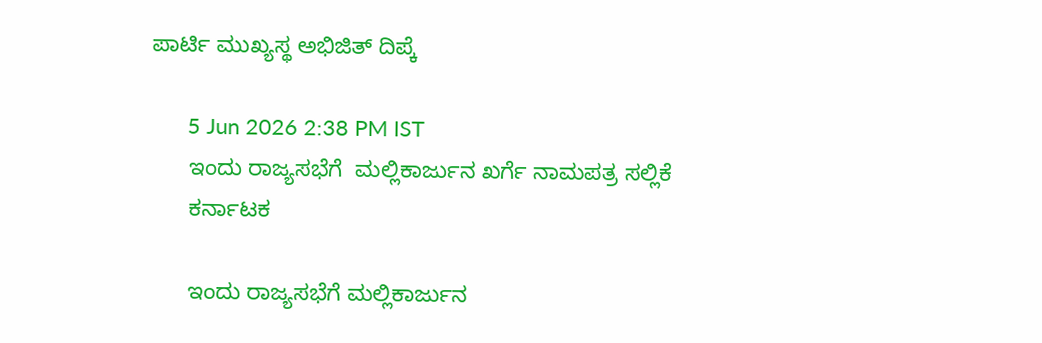ಪಾರ್ಟಿ ಮುಖ್ಯಸ್ಥ ಅಭಿಜಿತ್ ದಿಪ್ಕೆ

      5 Jun 2026 2:38 PM IST
      ಇಂದು ರಾಜ್ಯಸಭೆಗೆ  ಮಲ್ಲಿಕಾರ್ಜುನ ಖರ್ಗೆ ನಾಮಪತ್ರ ಸಲ್ಲಿಕೆ
      ಕರ್ನಾಟಕ

      ಇಂದು ರಾಜ್ಯಸಭೆಗೆ ಮಲ್ಲಿಕಾರ್ಜುನ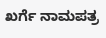ಖರ್ಗೆ ನಾಮಪತ್ರ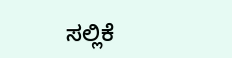ಸಲ್ಲಿಕೆ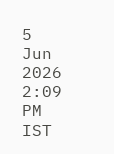5 Jun 2026 2:09 PM IST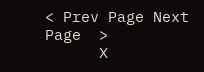< Prev Page Next Page  >
      X